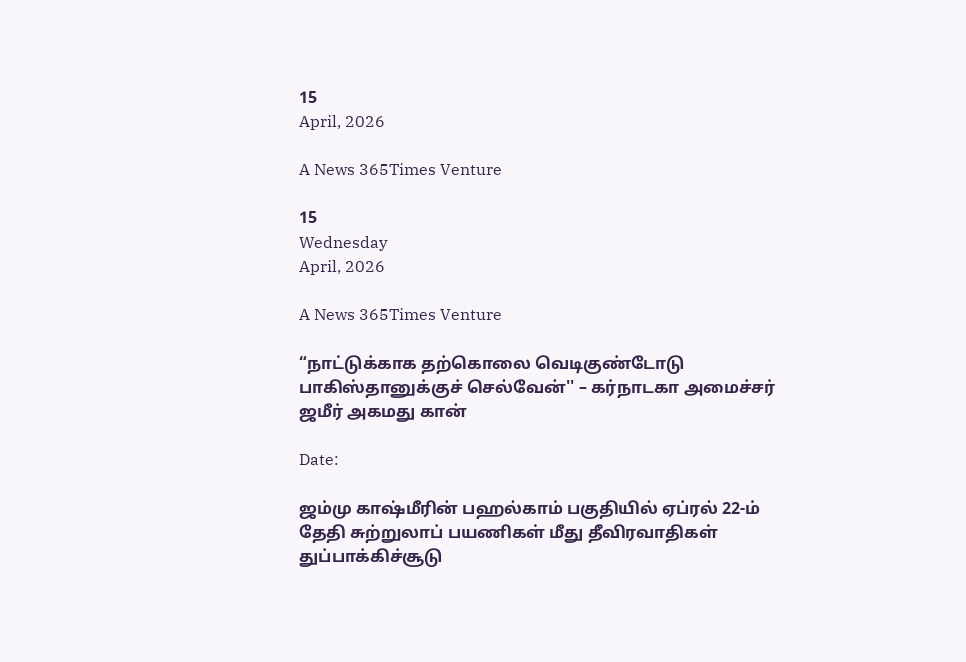15
April, 2026

A News 365Times Venture

15
Wednesday
April, 2026

A News 365Times Venture

“நாட்டுக்காக தற்கொலை வெடிகுண்டோடு பாகிஸ்தானுக்குச் செல்வேன்'' – கர்நாடகா அமைச்சர் ஜமீர் அகமது கான்

Date:

ஜம்மு காஷ்மீரின் பஹல்காம் பகுதியில் ஏப்ரல் 22-ம் தேதி சுற்றுலாப் பயணிகள் மீது தீவிரவாதிகள் துப்பாக்கிச்சூடு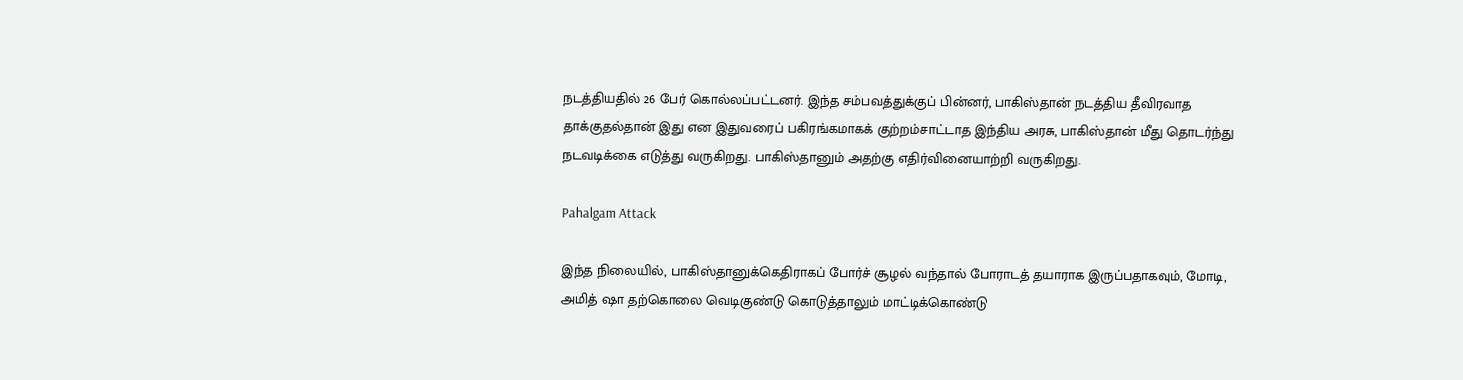நடத்தியதில் 26 பேர் கொல்லப்பட்டனர். இந்த சம்பவத்துக்குப் பின்னர், பாகிஸ்தான் நடத்திய தீவிரவாத தாக்குதல்தான் இது என இதுவரைப் பகிரங்கமாகக் குற்றம்சாட்டாத இந்திய அரசு, பாகிஸ்தான் மீது தொடர்ந்து நடவடிக்கை எடுத்து வருகிறது. பாகிஸ்தானும் அதற்கு எதிர்வினையாற்றி வருகிறது.

Pahalgam Attack

இந்த நிலையில், பாகிஸ்தானுக்கெதிராகப் போர்ச் சூழல் வந்தால் போராடத் தயாராக இருப்பதாகவும், மோடி, அமித் ஷா தற்கொலை வெடிகுண்டு கொடுத்தாலும் மாட்டிக்கொண்டு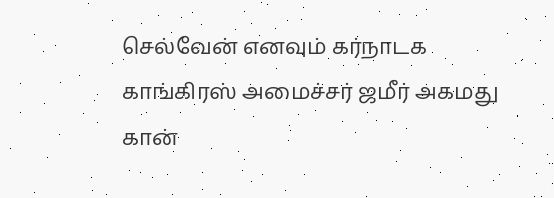செல்வேன் எனவும் கர்நாடக காங்கிரஸ் அமைச்சர் ஜமீர் அகமது கான்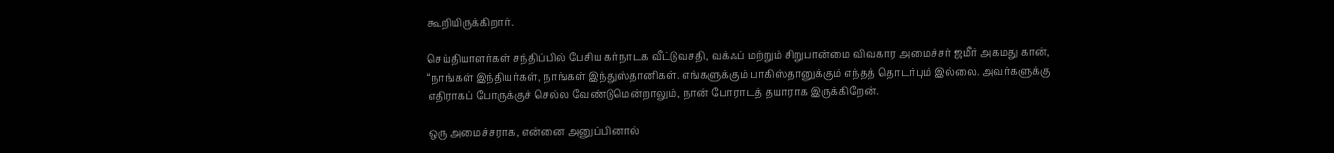கூறியிருக்கிறார்.

செய்தியாளர்கள் சந்திப்பில் பேசிய கர்நாடக வீட்டுவசதி, வக்ஃப் மற்றும் சிறுபான்மை விவகார அமைச்சர் ஜமீர் அகமது கான், “நாங்கள் இந்தியர்கள், நாங்கள் இந்துஸ்தானிகள். எங்களுக்கும் பாகிஸ்தானுக்கும் எந்தத் தொடர்பும் இல்லை. அவர்களுக்கு எதிராகப் போருக்குச் செல்ல வேண்டுமென்றாலும், நான் போராடத் தயாராக இருக்கிறேன்.

ஒரு அமைச்சராக, என்னை அனுப்பினால்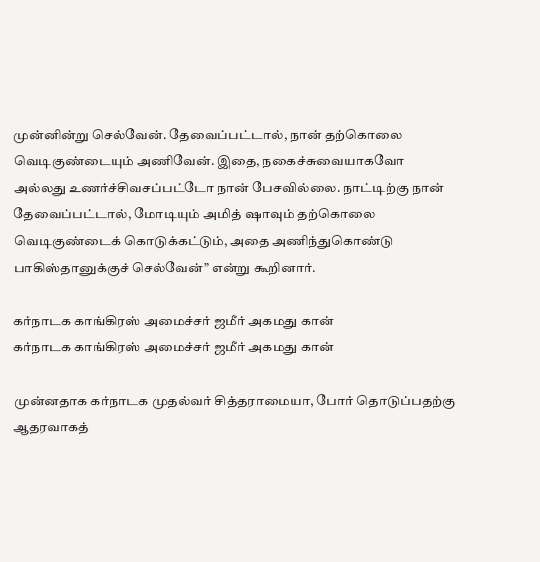முன்னின்று செல்வேன். தேவைப்பட்டால், நான் தற்கொலை வெடிகுண்டையும் அணிவேன். இதை, நகைச்சுவையாகவோ அல்லது உணர்ச்சிவசப்பட்டோ நான் பேசவில்லை. நாட்டிற்கு நான் தேவைப்பட்டால், மோடியும் அமித் ஷாவும் தற்கொலை வெடிகுண்டைக் கொடுக்கட்டும், அதை அணிந்துகொண்டு பாகிஸ்தானுக்குச் செல்வேன்” என்று கூறினார்.

கர்நாடக காங்கிரஸ் அமைச்சர் ஜமீர் அகமது கான்
கர்நாடக காங்கிரஸ் அமைச்சர் ஜமீர் அகமது கான்

முன்னதாக கர்நாடக முதல்வர் சித்தராமையா, போர் தொடுப்பதற்கு ஆதரவாகத்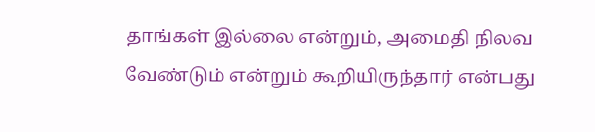தாங்கள் இல்லை என்றும், அமைதி நிலவ வேண்டும் என்றும் கூறியிருந்தார் என்பது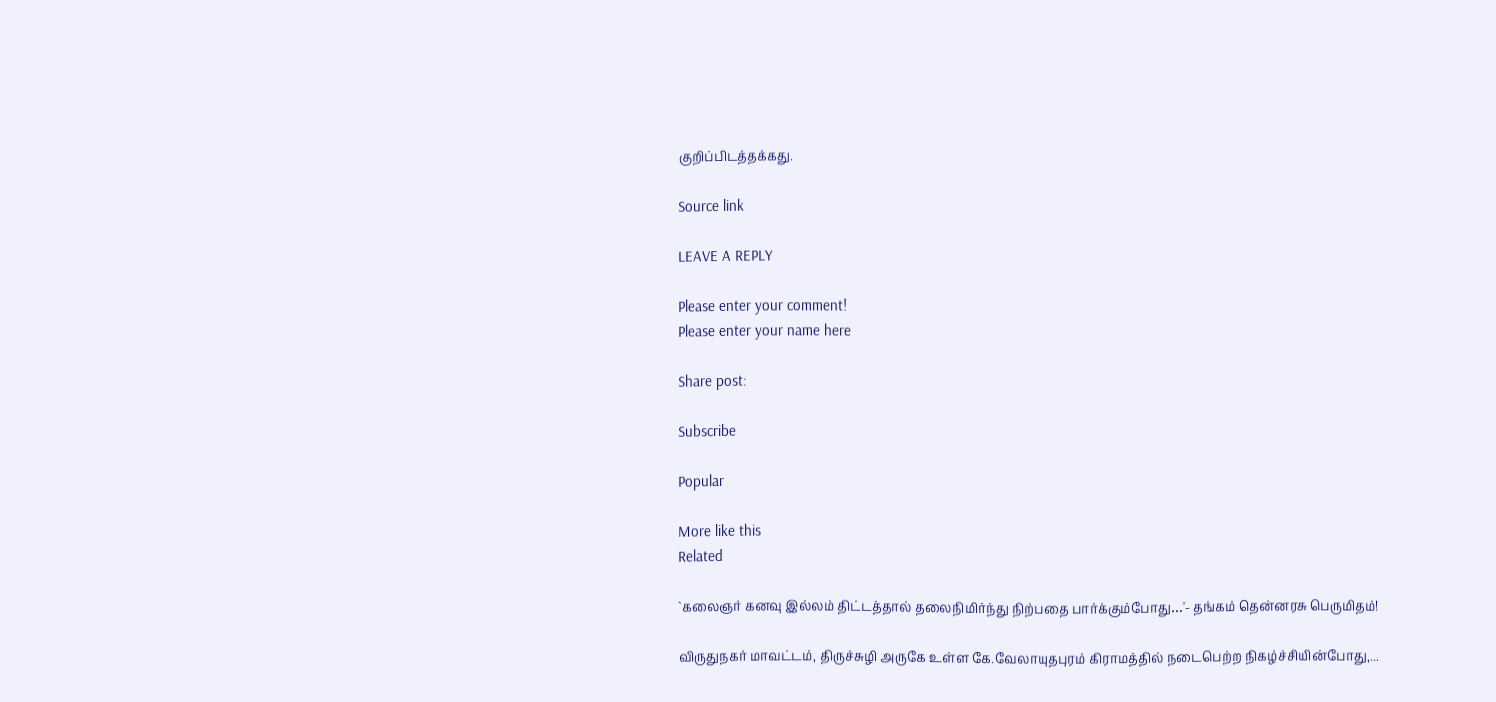குறிப்பிடத்தக்கது.

Source link

LEAVE A REPLY

Please enter your comment!
Please enter your name here

Share post:

Subscribe

Popular

More like this
Related

`கலைஞர் கனவு இல்லம் திட்டத்தால் தலைநிமிர்ந்து நிற்பதை பார்க்கும்போது…'- தங்கம் தென்னரசு பெருமிதம்!

விருதுநகர் மாவட்டம், திருச்சுழி அருகே உள்ள கே.வேலாயுதபுரம் கிராமத்தில் நடைபெற்ற நிகழ்ச்சியின்போது,...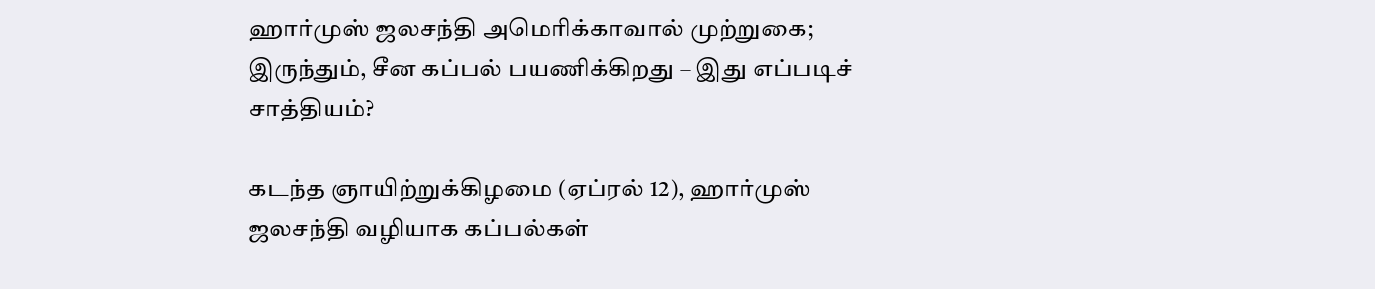ஹார்முஸ் ஜலசந்தி அமெரிக்காவால் முற்றுகை; இருந்தும், சீன கப்பல் பயணிக்கிறது – இது எப்படிச் சாத்தியம்?

கடந்த ஞாயிற்றுக்கிழமை (ஏப்ரல் 12), ஹார்முஸ் ஜலசந்தி வழியாக கப்பல்கள்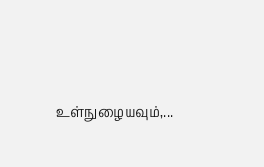உள்நுழையவும்,...